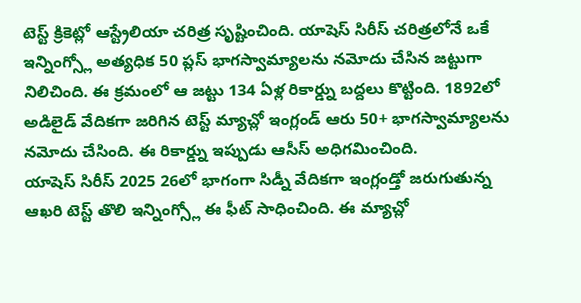టెస్ట్ క్రికెట్లో ఆస్ట్రేలియా చరిత్ర సృష్టించింది. యాషెస్ సిరీస్ చరిత్రలోనే ఒకే ఇన్నింగ్స్లో అత్యధిక 50 ప్లస్ భాగస్వామ్యాలను నమోదు చేసిన జట్టుగా నిలిచింది. ఈ క్రమంలో ఆ జట్టు 134 ఏళ్ల రికార్డ్ను బద్దలు కొట్టింది. 1892లో అడిలైడ్ వేదికగా జరిగిన టెస్ట్ మ్యాచ్లో ఇంగ్లండ్ ఆరు 50+ భాగస్వామ్యాలను నమోదు చేసింది. ఈ రికార్డ్ను ఇప్పుడు ఆసీస్ అధిగమించింది.
యాషెస్ సిరీస్ 2025 26లో భాగంగా సిడ్నీ వేదికగా ఇంగ్లండ్తో జరుగుతున్న ఆఖరి టెస్ట్ తొలి ఇన్నింగ్స్లో ఈ ఫీట్ సాధించింది. ఈ మ్యాచ్లో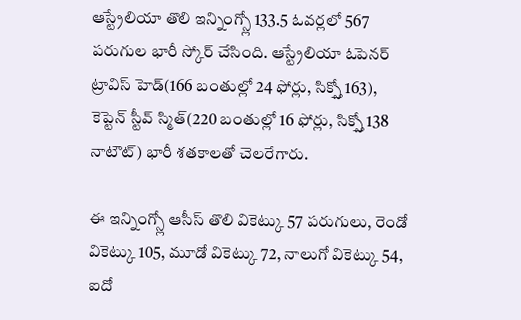ఆస్ట్రేలియా తొలి ఇన్నింగ్స్లో 133.5 ఓవర్లలో 567 పరుగుల భారీ స్కోర్ చేసింది. ఆస్ట్రేలియా ఓపెనర్ ట్రావిస్ హెడ్(166 బంతుల్లో 24 ఫోర్లు, సిక్స్తో 163), కెప్టెన్ స్టీవ్ స్మిత్(220 బంతుల్లో 16 ఫోర్లు, సిక్స్తో 138 నాటౌట్) భారీ శతకాలతో చెలరేగారు.

ఈ ఇన్నింగ్స్లో ఆసీస్ తొలి వికెట్కు 57 పరుగులు, రెండో వికెట్కు 105, మూడో వికెట్కు 72, నాలుగో వికెట్కు 54, ఐదో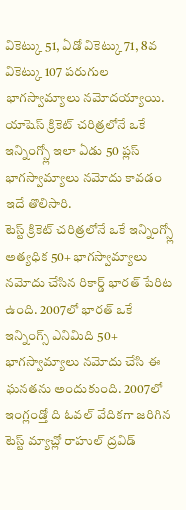వికెట్కు 51, ఏడో వికెట్కు 71, 8వ వికెట్కు 107 పరుగుల భాగస్వామ్యాలు నమోదయ్యాయి. యాషెస్ క్రికెట్ చరిత్రలోనే ఒకే ఇన్నింగ్స్లో ఇలా ఏడు 50 ప్లస్ భాగస్వామ్యాలు నమోదు కావడం ఇదే తొలిసారి.
టెస్ట్ క్రికెట్ చరిత్రలోనే ఒకే ఇన్నింగ్స్లో అత్యధిక 50+ భాగస్వామ్యాలు నమోదు చేసిన రికార్డ్ భారత్ పేరిట ఉంది. 2007లో భారత్ ఒకే ఇన్నింగ్స్ ఎనిమిది 50+ భాగస్వామ్యాలు నమోదు చేసి ఈ ఘనతను అందుకుంది. 2007లో ఇంగ్లండ్తో ది ఓవల్ వేదికగా జరిగిన టెస్ట్ మ్యాచ్లో రాహుల్ ద్రవిడ్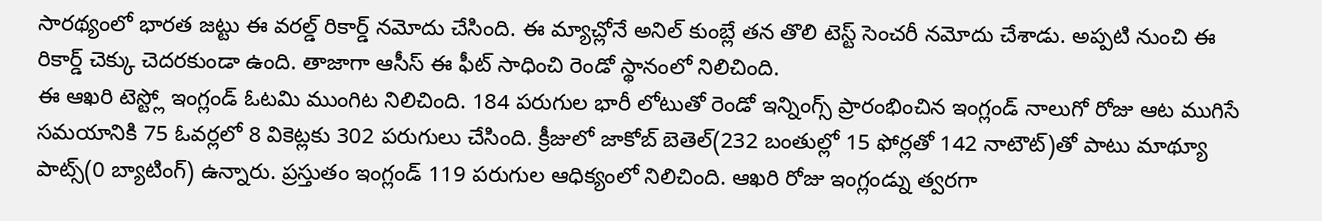సారథ్యంలో భారత జట్టు ఈ వరల్డ్ రికార్డ్ నమోదు చేసింది. ఈ మ్యాచ్లోనే అనిల్ కుంబ్లే తన తొలి టెస్ట్ సెంచరీ నమోదు చేశాడు. అప్పటి నుంచి ఈ రికార్డ్ చెక్కు చెదరకుండా ఉంది. తాజాగా ఆసీస్ ఈ ఫీట్ సాధించి రెండో స్థానంలో నిలిచింది.
ఈ ఆఖరి టెస్ట్లో ఇంగ్లండ్ ఓటమి ముంగిట నిలిచింది. 184 పరుగుల భారీ లోటుతో రెండో ఇన్నింగ్స్ ప్రారంభించిన ఇంగ్లండ్ నాలుగో రోజు ఆట ముగిసే సమయానికి 75 ఓవర్లలో 8 వికెట్లకు 302 పరుగులు చేసింది. క్రీజులో జాకోబ్ బెతెల్(232 బంతుల్లో 15 ఫోర్లతో 142 నాటౌట్)తో పాటు మాథ్యూ పాట్స్(0 బ్యాటింగ్) ఉన్నారు. ప్రస్తుతం ఇంగ్లండ్ 119 పరుగుల ఆధిక్యంలో నిలిచింది. ఆఖరి రోజు ఇంగ్లండ్ను త్వరగా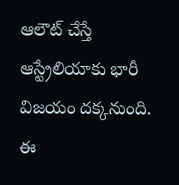ఆలౌట్ చేస్తే ఆస్ట్రేలియాకు భారీ విజయం దక్కనుంది. ఈ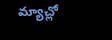మ్యాచ్లో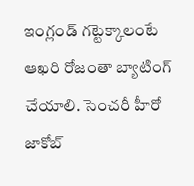ఇంగ్లండ్ గట్టెక్కాలంటే ఆఖరి రోజంతా బ్యాటింగ్ చేయాలి. సెంచరీ హీరో జాకోబ్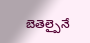బెతెల్పైనే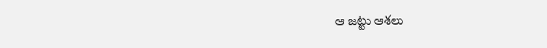ఆ జట్టు ఆశలు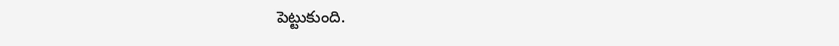పెట్టుకుంది.